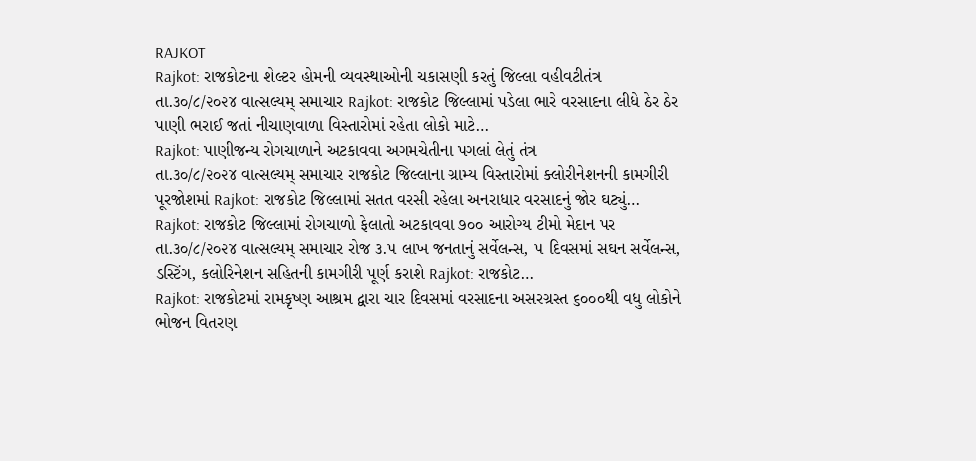RAJKOT
Rajkot: રાજકોટના શેલ્ટર હોમની વ્યવસ્થાઓની ચકાસણી કરતું જિલ્લા વહીવટીતંત્ર
તા.૩૦/૮/૨૦૨૪ વાત્સલ્યમ્ સમાચાર Rajkot: રાજકોટ જિલ્લામાં પડેલા ભારે વરસાદના લીધે ઠેર ઠેર પાણી ભરાઈ જતાં નીચાણવાળા વિસ્તારોમાં રહેતા લોકો માટે…
Rajkot: પાણીજન્ય રોગચાળાને અટકાવવા અગમચેતીના પગલાં લેતું તંત્ર
તા.૩૦/૮/૨૦૨૪ વાત્સલ્યમ્ સમાચાર રાજકોટ જિલ્લાના ગ્રામ્ય વિસ્તારોમાં ક્લોરીનેશનની કામગીરી પૂરજોશમાં Rajkot: રાજકોટ જિલ્લામાં સતત વરસી રહેલા અનરાધાર વરસાદનું જોર ઘટ્યું…
Rajkot: રાજકોટ જિલ્લામાં રોગચાળો ફેલાતો અટકાવવા ૭૦૦ આરોગ્ય ટીમો મેદાન પર
તા.૩૦/૮/૨૦૨૪ વાત્સલ્યમ્ સમાચાર રોજ ૩.૫ લાખ જનતાનું સર્વેલન્સ, ૫ દિવસમાં સઘન સર્વેલન્સ, ડસ્ટિંગ, કલોરિનેશન સહિતની કામગીરી પૂર્ણ કરાશે Rajkot: રાજકોટ…
Rajkot: રાજકોટમાં રામકૃષ્ણ આશ્રમ દ્વારા ચાર દિવસમાં વરસાદના અસરગ્રસ્ત ૬૦૦૦થી વધુ લોકોને ભોજન વિતરણ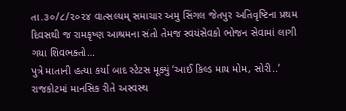તા.૩૦/૮/૨૦૨૪ વાત્સલ્યમ્ સમાચાર અમુ સિંગલ જેતપુર અતિવૃષ્ટિના પ્રથમ દિવસથી જ રામકૃષ્ણ આશ્રમના સંતો તેમજ સ્વયંસેવકો ભોજન સેવામાં લાગી ગયા શિવભક્તો…
પુત્રે માતાની હત્યા કર્યા બાદ સ્ટેટસ મૂક્યું ‘આઈ કિલ્ડ માય મોમ, સોરી..’
રાજકોટમાં માનસિક રીતે અસ્વસ્થ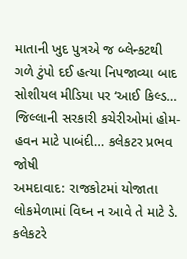માતાની ખુદ પુત્રએ જ બ્લેન્કટથી ગળે ટુંપો દઈ હત્યા નિપજાવ્યા બાદ સોશીયલ મીડિયા પર ‘આઈ કિલ્ડ…
જિલ્લાની સરકારી કચેરીઓમાં હોમ-હવન માટે પાબંદી… કલેકટર પ્રભવ જોષી
અમદાવાદ: રાજકોટમાં યોજાતા લોકમેળામાં વિઘ્ન ન આવે તે માટે ડે. કલેકટરે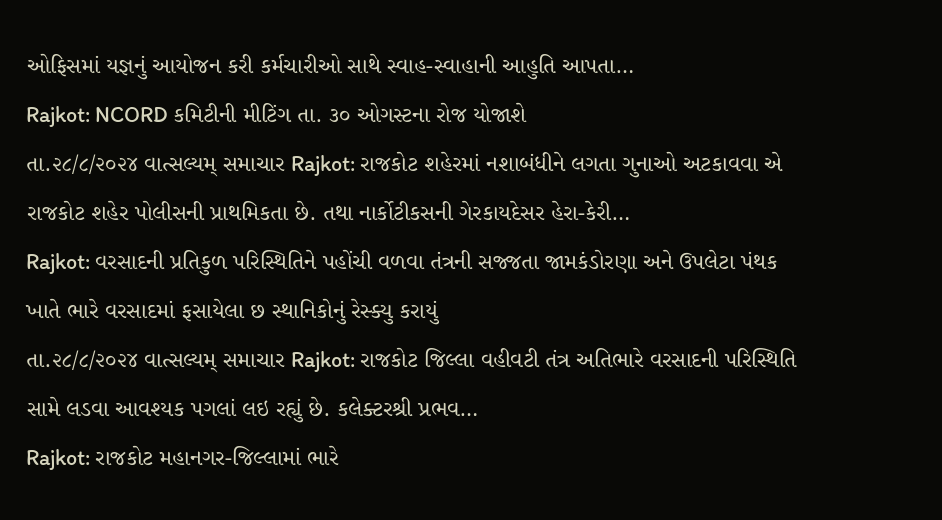ઓફિસમાં યજ્ઞનું આયોજન કરી કર્મચારીઓ સાથે સ્વાહ-સ્વાહાની આહુતિ આપતા…
Rajkot: NCORD કમિટીની મીટિંગ તા. ૩૦ ઓગસ્ટના રોજ યોજાશે
તા.૨૮/૮/૨૦૨૪ વાત્સલ્યમ્ સમાચાર Rajkot: રાજકોટ શહેરમાં નશાબંધીને લગતા ગુનાઓ અટકાવવા એ રાજકોટ શહેર પોલીસની પ્રાથમિકતા છે. તથા નાર્કોટીકસની ગેરકાયદેસર હેરા-કેરી…
Rajkot: વરસાદની પ્રતિકુળ પરિસ્થિતિને પહોંચી વળવા તંત્રની સજ્જતા જામકંડોરણા અને ઉપલેટા પંથક ખાતે ભારે વરસાદમાં ફસાયેલા છ સ્થાનિકોનું રેસ્ક્યુ કરાયું
તા.૨૮/૮/૨૦૨૪ વાત્સલ્યમ્ સમાચાર Rajkot: રાજકોટ જિલ્લા વહીવટી તંત્ર અતિભારે વરસાદની પરિસ્થિતિ સામે લડવા આવશ્યક પગલાં લઇ રહ્યું છે. કલેક્ટરશ્રી પ્રભવ…
Rajkot: રાજકોટ મહાનગર-જિલ્લામાં ભારે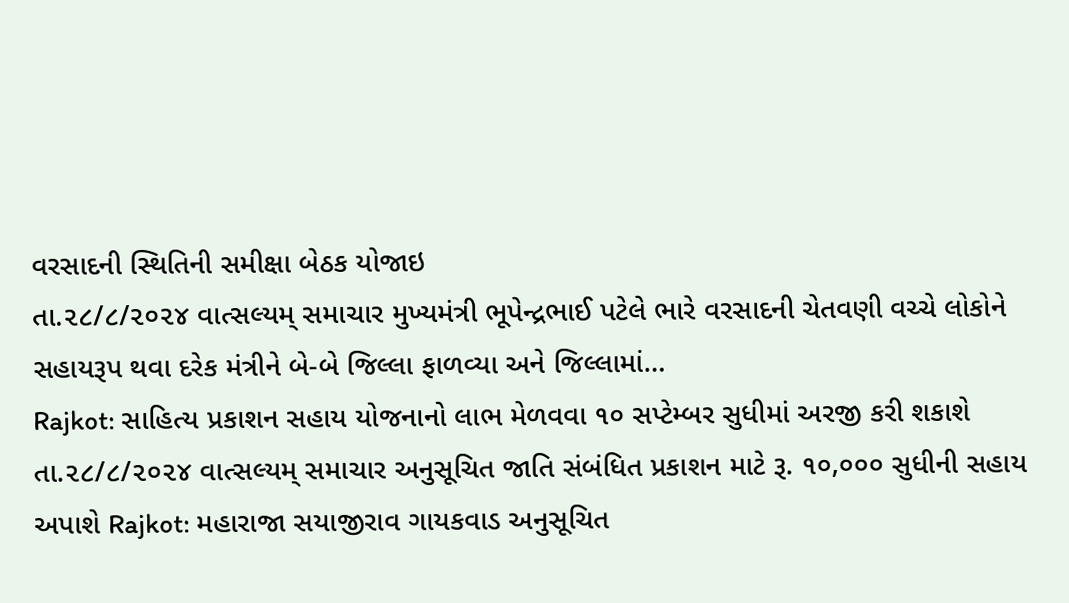વરસાદની સ્થિતિની સમીક્ષા બેઠક યોજાઇ
તા.૨૮/૮/૨૦૨૪ વાત્સલ્યમ્ સમાચાર મુખ્યમંત્રી ભૂપેન્દ્રભાઈ પટેલે ભારે વરસાદની ચેતવણી વચ્ચે લોકોને સહાયરૂપ થવા દરેક મંત્રીને બે-બે જિલ્લા ફાળવ્યા અને જિલ્લામાં…
Rajkot: સાહિત્ય પ્રકાશન સહાય યોજનાનો લાભ મેળવવા ૧૦ સપ્ટેમ્બર સુધીમાં અરજી કરી શકાશે
તા.૨૮/૮/૨૦૨૪ વાત્સલ્યમ્ સમાચાર અનુસૂચિત જાતિ સંબંધિત પ્રકાશન માટે રૂ. ૧૦,૦૦૦ સુધીની સહાય અપાશે Rajkot: મહારાજા સયાજીરાવ ગાયકવાડ અનુસૂચિત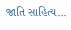જાતિ સાહિત્ય…